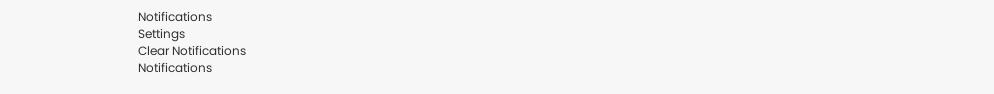Notifications
Settings
Clear Notifications
Notifications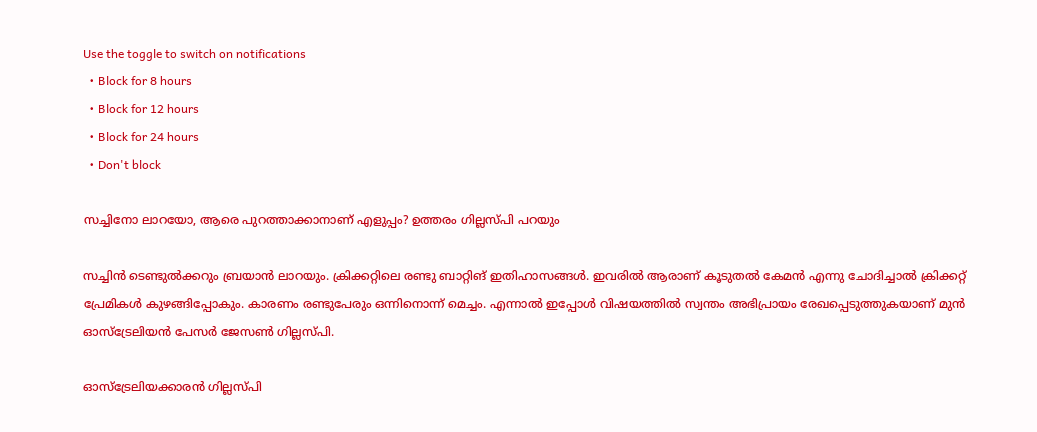Use the toggle to switch on notifications
  • Block for 8 hours
  • Block for 12 hours
  • Block for 24 hours
  • Don't block

സച്ചിനോ ലാറയോ, ആരെ പുറത്താക്കാനാണ് എളുപ്പം? ഉത്തരം ഗില്ലസ്പി പറയും

സച്ചിന്‍ ടെണ്ടുല്‍ക്കറും ബ്രയാന്‍ ലാറയും. ക്രിക്കറ്റിലെ രണ്ടു ബാറ്റിങ് ഇതിഹാസങ്ങള്‍. ഇവരില്‍ ആരാണ് കൂടുതല്‍ കേമന്‍ എന്നു ചോദിച്ചാല്‍ ക്രിക്കറ്റ് പ്രേമികള്‍ കുഴങ്ങിപ്പോകും. കാരണം രണ്ടുപേരും ഒന്നിനൊന്ന് മെച്ചം. എന്നാല്‍ ഇപ്പോള്‍ വിഷയത്തില്‍ സ്വന്തം അഭിപ്രായം രേഖപ്പെടുത്തുകയാണ് മുന്‍ ഓസ്‌ട്രേലിയന്‍ പേസര്‍ ജേസണ്‍ ഗില്ലസ്പി.

ഓസ്ട്രേലിയക്കാരൻ ഗില്ലസ്പി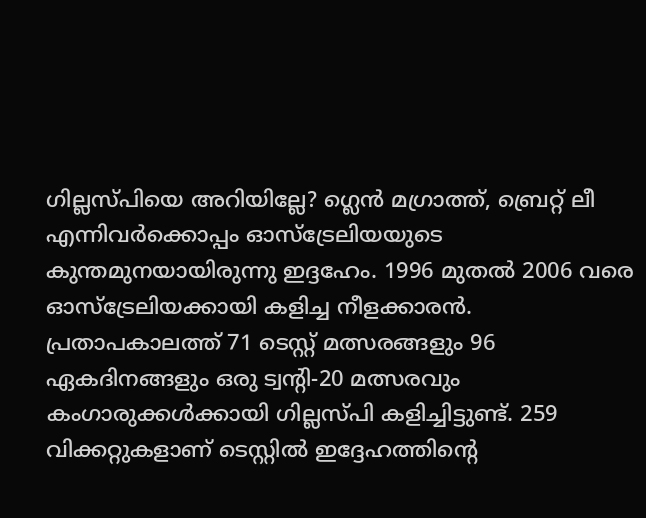ഗില്ലസ്പിയെ അറിയില്ലേ? ഗ്ലെന്‍ മഗ്രാത്ത്, ബ്രെറ്റ് ലീ എന്നിവര്‍ക്കൊപ്പം ഓസ്‌ട്രേലിയയുടെ കുന്തമുനയായിരുന്നു ഇദ്ദഹേം. 1996 മുതല്‍ 2006 വരെ ഓസ്‌ട്രേലിയക്കായി കളിച്ച നീളക്കാരന്‍. പ്രതാപകാലത്ത് 71 ടെസ്റ്റ് മത്സരങ്ങളും 96 ഏകദിനങ്ങളും ഒരു ട്വന്റി-20 മത്സരവും കംഗാരുക്കള്‍ക്കായി ഗില്ലസ്പി കളിച്ചിട്ടുണ്ട്. 259 വിക്കറ്റുകളാണ് ടെസ്റ്റില്‍ ഇദ്ദേഹത്തിന്റെ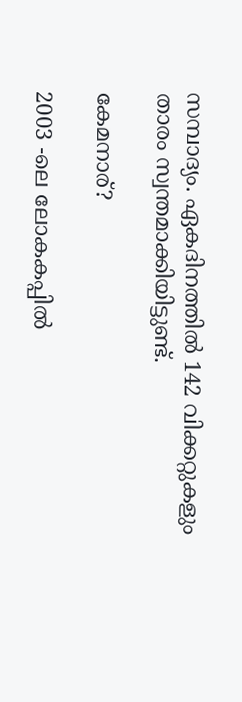സമ്പാദ്യം. ഏകദിനത്തില്‍ 142 വിക്കറ്റുകളും താരം സ്വന്തമാക്കിയിട്ടുണ്ട്.

കേമനാര്?

2003 -ലെ ലോകകപ്പില്‍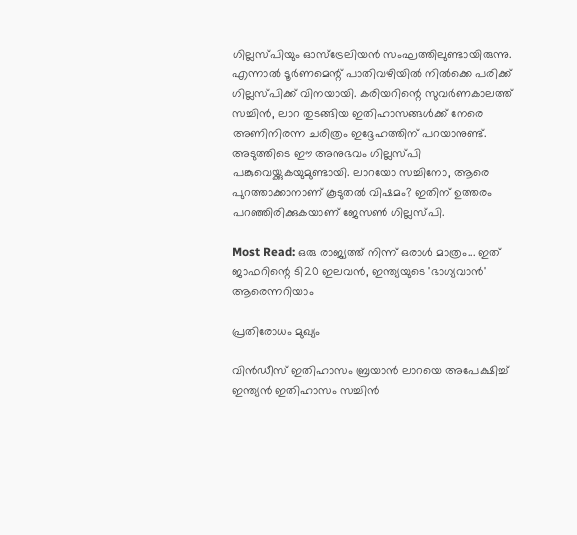ഗില്ലസ്പിയും ഓസ്‌ട്രേലിയന്‍ സംഘത്തിലുണ്ടായിരുന്നു. എന്നാല്‍ ടൂര്‍ണമെന്റ് പാതിവഴിയില്‍ നില്‍ക്കെ പരിക്ക് ഗില്ലസ്പിക്ക് വിനയായി. കരിയറിന്റെ സുവര്‍ണകാലത്ത് സച്ചിന്‍, ലാറ തുടങ്ങിയ ഇതിഹാസങ്ങള്‍ക്ക് നേരെ അണിനിരന്ന ചരിത്രം ഇദ്ദേഹത്തിന് പറയാനുണ്ട്. അടുത്തിടെ ഈ അനുഭവം ഗില്ലസ്പി പങ്കുവെയ്ക്കുകയുമുണ്ടായി. ലാറയോ സച്ചിനോ, ആരെ പുറത്താക്കാനാണ് കൂടുതല്‍ വിഷമം? ഇതിന് ഉത്തരം പറഞ്ഞിരിക്കുകയാണ് ജേസണ്‍ ഗില്ലസ്പി.

Most Read: ഒരു രാജ്യത്ത് നിന്ന് ഒരാള്‍ മാത്രം... ഇത് ജാഫറിന്റെ ടി20 ഇലവന്‍, ഇന്ത്യയുടെ 'ഭാഗ്യവാന്‍' ആരെന്നറിയാം

പ്രതിരോധം മുഖ്യം

വിന്‍ഡീസ് ഇതിഹാസം ബ്രയാന്‍ ലാറയെ അപേക്ഷിച്ച് ഇന്ത്യന്‍ ഇതിഹാസം സച്ചിന്‍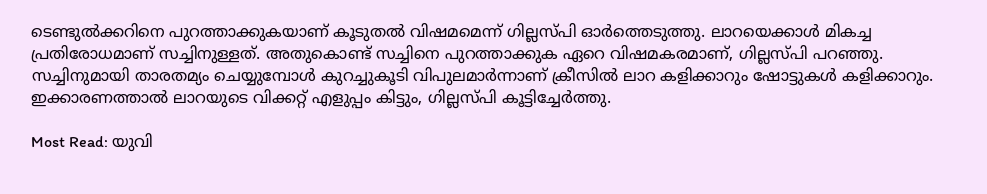ടെണ്ടുല്‍ക്കറിനെ പുറത്താക്കുകയാണ് കൂടുതല്‍ വിഷമമെന്ന് ഗില്ലസ്പി ഓര്‍ത്തെടുത്തു. ലാറയെക്കാള്‍ മികച്ച പ്രതിരോധമാണ് സച്ചിനുള്ളത്. അതുകൊണ്ട് സച്ചിനെ പുറത്താക്കുക ഏറെ വിഷമകരമാണ്, ഗില്ലസ്പി പറഞ്ഞു. സച്ചിനുമായി താരതമ്യം ചെയ്യുമ്പോള്‍ കുറച്ചുകൂടി വിപുലമാര്‍ന്നാണ് ക്രീസില്‍ ലാറ കളിക്കാറും ഷോട്ടുകള്‍ കളിക്കാറും. ഇക്കാരണത്താല്‍ ലാറയുടെ വിക്കറ്റ് എളുപ്പം കിട്ടും, ഗില്ലസ്പി കൂട്ടിച്ചേര്‍ത്തു.

Most Read: യുവി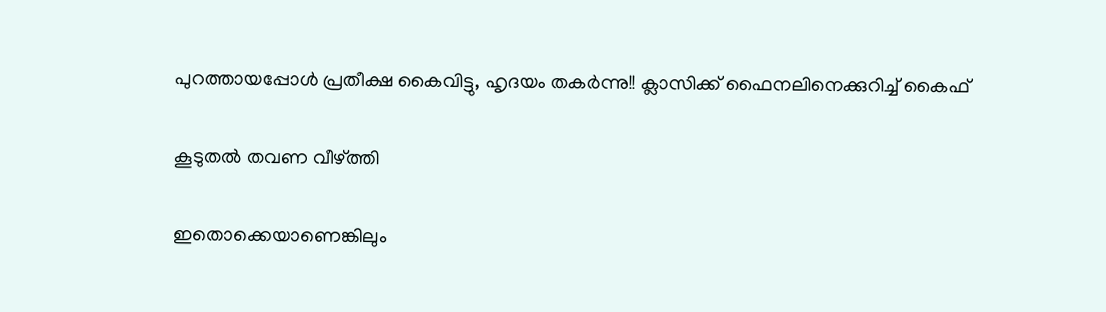പുറത്തായപ്പോള്‍ പ്രതീക്ഷ കൈവിട്ടു, ഹൃദയം തകര്‍ന്നു!! ക്ലാസിക്ക് ഫൈനലിനെക്കുറിച്ച് കൈഫ്

കൂടുതൽ തവണ വീഴ്ത്തി

ഇതൊക്കെയാണെങ്കിലും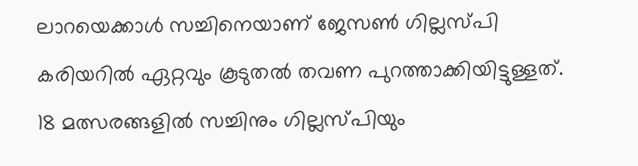ലാറയെക്കാള്‍ സച്ചിനെയാണ് ജേസണ്‍ ഗില്ലസ്പി കരിയറില്‍ ഏറ്റവും കൂടുതല്‍ തവണ പുറത്താക്കിയിട്ടുള്ളത്. 18 മത്സരങ്ങളില്‍ സച്ചിനും ഗില്ലസ്പിയും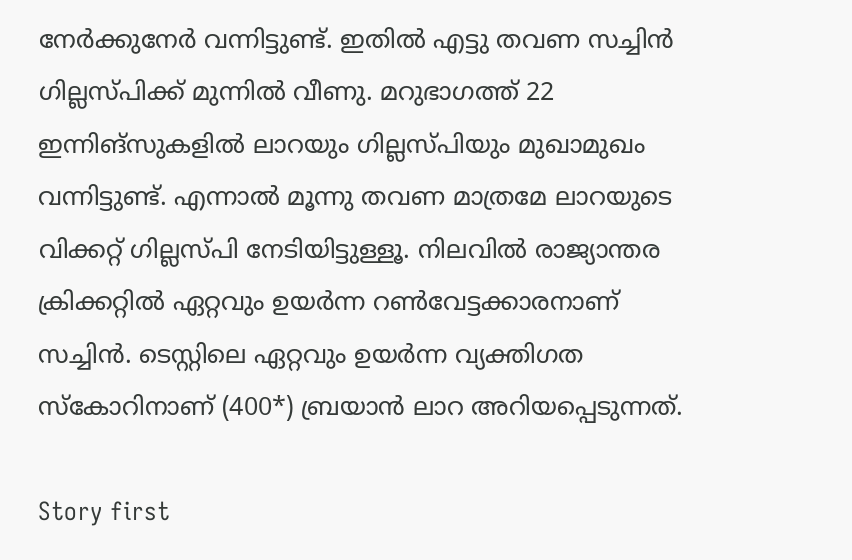നേര്‍ക്കുനേര്‍ വന്നിട്ടുണ്ട്. ഇതില്‍ എട്ടു തവണ സച്ചിന്‍ ഗില്ലസ്പിക്ക് മുന്നില്‍ വീണു. മറുഭാഗത്ത് 22 ഇന്നിങ്‌സുകളില്‍ ലാറയും ഗില്ലസ്പിയും മുഖാമുഖം വന്നിട്ടുണ്ട്. എന്നാല്‍ മൂന്നു തവണ മാത്രമേ ലാറയുടെ വിക്കറ്റ് ഗില്ലസ്പി നേടിയിട്ടുള്ളൂ. നിലവില്‍ രാജ്യാന്തര ക്രിക്കറ്റില്‍ ഏറ്റവും ഉയര്‍ന്ന റണ്‍വേട്ടക്കാരനാണ് സച്ചിന്‍. ടെസ്റ്റിലെ ഏറ്റവും ഉയര്‍ന്ന വ്യക്തിഗത സ്‌കോറിനാണ് (400*) ബ്രയാന്‍ ലാറ അറിയപ്പെടുന്നത്.

Story first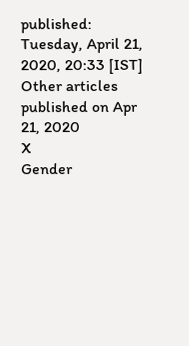published: Tuesday, April 21, 2020, 20:33 [IST]
Other articles published on Apr 21, 2020
X
Gender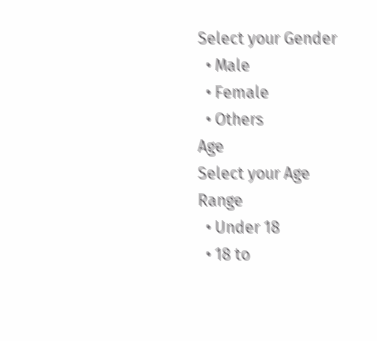Select your Gender
  • Male
  • Female
  • Others
Age
Select your Age Range
  • Under 18
  • 18 to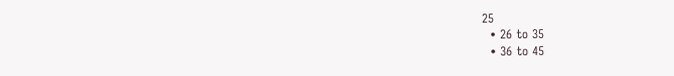25
  • 26 to 35
  • 36 to 45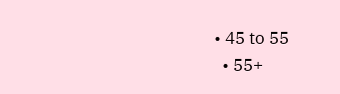• 45 to 55
  • 55+